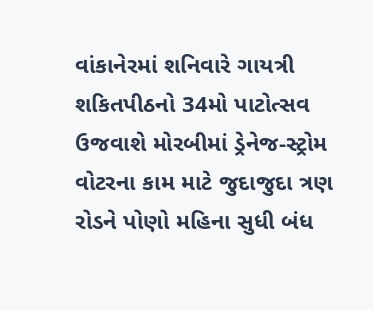વાંકાનેરમાં શનિવારે ગાયત્રી શકિતપીઠનો 34મો પાટોત્સવ ઉજવાશે મોરબીમાં ડ્રેનેજ-સ્ટ્રોમ વોટરના કામ માટે જુદાજુદા ત્રણ રોડને પોણો મહિના સુધી બંધ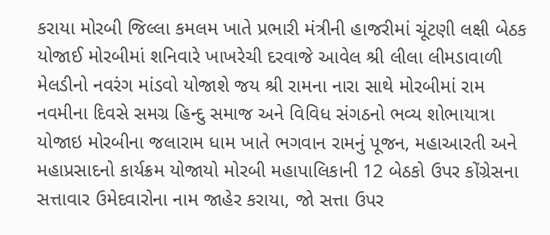કરાયા મોરબી જિલ્લા કમલમ ખાતે પ્રભારી મંત્રીની હાજરીમાં ચૂંટણી લક્ષી બેઠક યોજાઈ મોરબીમાં શનિવારે ખાખરેચી દરવાજે આવેલ શ્રી લીલા લીમડાવાળી મેલડીનો નવરંગ માંડવો યોજાશે જય શ્રી રામના નારા સાથે મોરબીમાં રામ નવમીના દિવસે સમગ્ર હિન્દુ સમાજ અને વિવિધ સંગઠનો ભવ્ય શોભાયાત્રા યોજાઇ મોરબીના જલારામ ધામ ખાતે ભગવાન રામનું પૂજન, મહાઆરતી અને મહાપ્રસાદનો કાર્યક્રમ યોજાયો મોરબી મહાપાલિકાની 12 બેઠકો ઉપર કોંગ્રેસના સત્તાવાર ઉમેદવારોના નામ જાહેર કરાયા, જો સત્તા ઉપર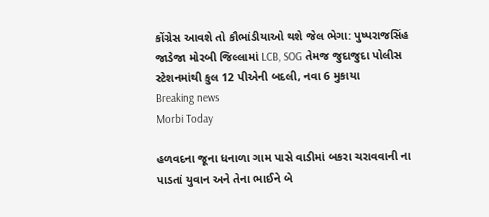કોંગ્રેસ આવશે તો કૌભાંડીયાઓ થશે જેલ ભેગા: પુષ્પરાજસિંહ જાડેજા મોરબી જિલ્લામાં LCB, SOG તેમજ જુદાજુદા પોલીસ સ્ટેશનમાંથી કુલ 12 પીએની બદલી, નવા 6 મુકાયા
Breaking news
Morbi Today

હળવદના જૂના ધનાળા ગામ પાસે વાડીમાં બકરા ચરાવવાની ના પાડતાં યુવાન અને તેના ભાઈને બે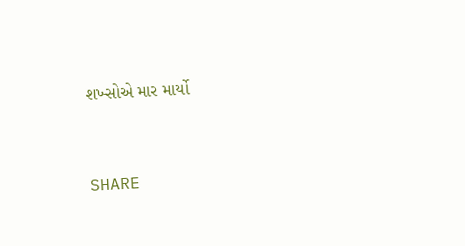શખ્સોએ માર માર્યો


SHARE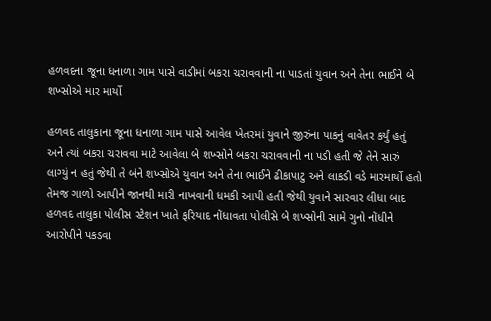હળવદના જૂના ધનાળા ગામ પાસે વાડીમાં બકરા ચરાવવાની ના પાડતાં યુવાન અને તેના ભાઈને બે શખ્સોએ માર માર્યો

હળવદ તાલુકાના જૂના ધનાળા ગામ પાસે આવેલ ખેતરમાં યુવાને જીરુંના પાકનું વાવેતર કર્યું હતું અને ત્યાં બકરા ચરાવવા માટે આવેલા બે શખ્સોને બકરા ચરાવવાની ના પડી હતી જે તેને સારું લાગ્યું ન હતું જેથી તે બંને શખ્સોએ યુવાન અને તેના ભાઈને ઢીકાપાટુ અને લાકડી વડે મારમાર્યો હતો તેમજ ગાળો આપીને જાનથી મારી નાખવાની ધમકી આપી હતી જેથી યુવાને સારવાર લીધા બાદ હળવદ તાલુકા પોલીસ સ્ટેશન ખાતે ફરિયાદ નોંધાવતા પોલીસે બે શખ્સોની સામે ગુનો નોંધીને આરોપીને પકડવા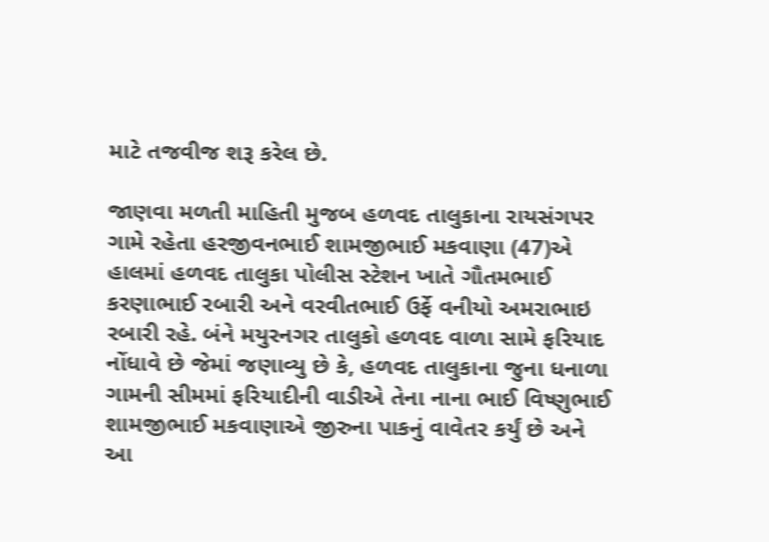માટે તજવીજ શરૂ કરેલ છે.

જાણવા મળતી માહિતી મુજબ હળવદ તાલુકાના રાયસંગપર ગામે રહેતા હરજીવનભાઈ શામજીભાઈ મકવાણા (47)એ હાલમાં હળવદ તાલુકા પોલીસ સ્ટેશન ખાતે ગૌતમભાઈ કરણાભાઈ રબારી અને વરવીતભાઈ ઉર્ફે વનીયો અમરાભાઇ રબારી રહે. બંને મયુરનગર તાલુકો હળવદ વાળા સામે ફરિયાદ નોંધાવે છે જેમાં જણાવ્યુ છે કે, હળવદ તાલુકાના જુના ધનાળા ગામની સીમમાં ફરિયાદીની વાડીએ તેના નાના ભાઈ વિષ્ણુભાઈ શામજીભાઈ મકવાણાએ જીરુના પાકનું વાવેતર કર્યું છે અને આ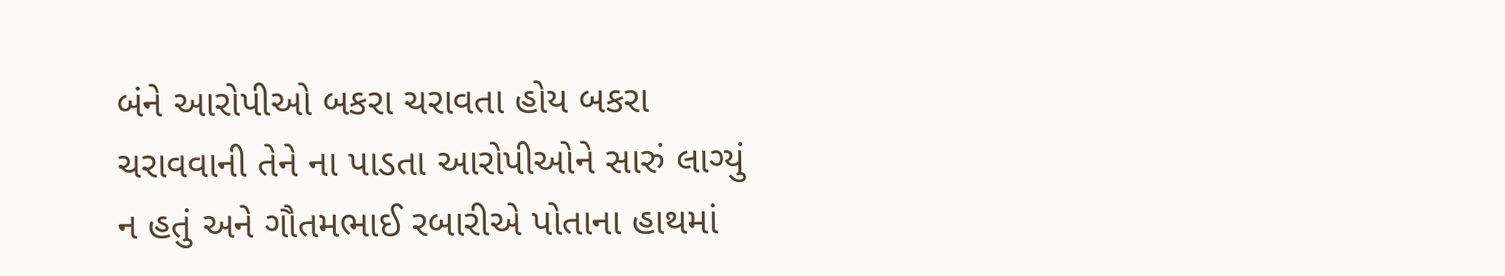બંને આરોપીઓ બકરા ચરાવતા હોય બકરા ચરાવવાની તેને ના પાડતા આરોપીઓને સારું લાગ્યું ન હતું અને ગૌતમભાઈ રબારીએ પોતાના હાથમાં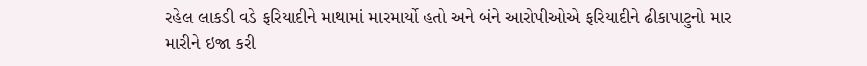રહેલ લાકડી વડે ફરિયાદીને માથામાં મારમાર્યો હતો અને બંને આરોપીઓએ ફરિયાદીને ઢીકાપાટુનો માર મારીને ઇજા કરી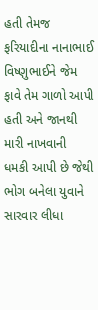હતી તેમજ ફરિયાદીના નાનાભાઈ વિષ્ણુભાઈને જેમ ફાવે તેમ ગાળો આપી હતી અને જાનથી મારી નાખવાની ધમકી આપી છે જેથી ભોગ બનેલા યુવાને સારવાર લીધા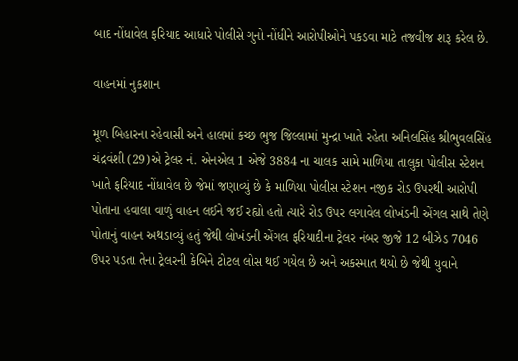બાદ નોંધાવેલ ફરિયાદ આધારે પોલીસે ગુનો નોંધીને આરોપીઓને પકડવા માટે તજવીજ શરૂ કરેલ છે.

વાહનમાં નુકશાન

મૂળ બિહારના રહેવાસી અને હાલમાં કચ્છ ભુજ જિલ્લામાં મુન્દ્રા ખાતે રહેતા અનિલસિંહ શ્રીભુવલસિંહ ચંદ્રવંશી (29)એ ટ્રેલર નં. એનએલ 1 એજે 3884 ના ચાલક સામે માળિયા તાલુકા પોલીસ સ્ટેશન ખાતે ફરિયાદ નોંધાવેલ છે જેમાં જણાવ્યું છે કે માળિયા પોલીસ સ્ટેશન નજીક રોડ ઉપરથી આરોપી પોતાના હવાલા વાળું વાહન લઈને જઈ રહ્યો હતો ત્યારે રોડ ઉપર લગાવેલ લોખંડની એંગલ સાથે તેણે પોતાનું વાહન અથડાવ્યું હતું જેથી લોખંડની એંગલ ફરિયાદીના ટ્રેલર નંબર જીજે 12 બીઝેડ 7046 ઉપર પડતા તેના ટ્રેલરની કેબિને ટોટલ લોસ થઈ ગયેલ છે અને અકસ્માત થયો છે જેથી યુવાને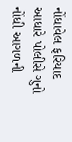નોંધાવેલ ફરિયાદ આધારે પોલીસે ગુનો નોંધી આગળની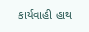કાર્યવાહી હાથ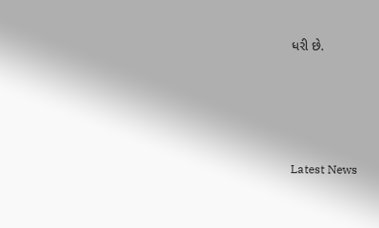ધરી છે.






Latest News